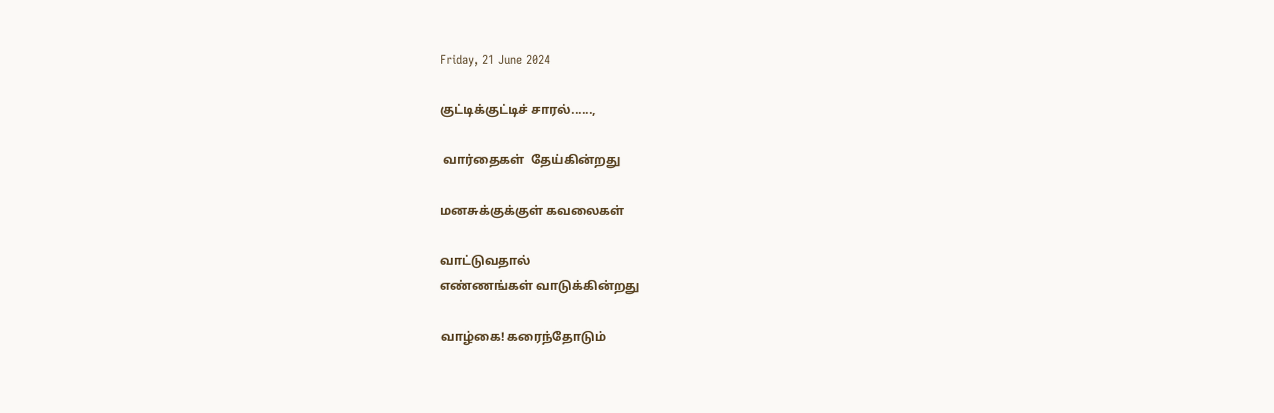Friday, 21 June 2024

குட்டிக்குட்டிச் சாரல்......,

 வார்தைகள்  தேய்கின்றது

மனசுக்குக்குள் கவலைகள்

வாட்டுவதால்
எண்ணங்கள் வாடுக்கின்றது

வாழ்கை! கரைந்தோடும்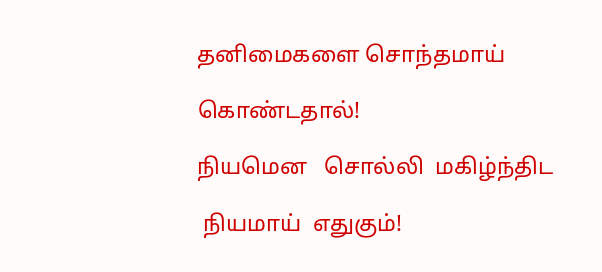தனிமைகளை சொந்தமாய்

கொண்டதால்!

நியமென   சொல்லி  மகிழ்ந்திட

 நியமாய்  எதுகும்!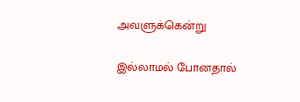அவளுக்கென்று

இல்லாமல் போனதால்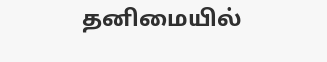தனிமையில்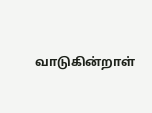வாடுகின்றாள்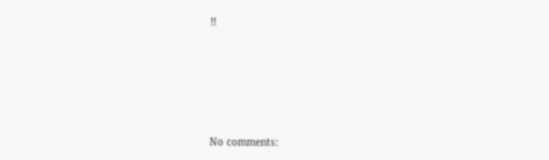!!







No comments: